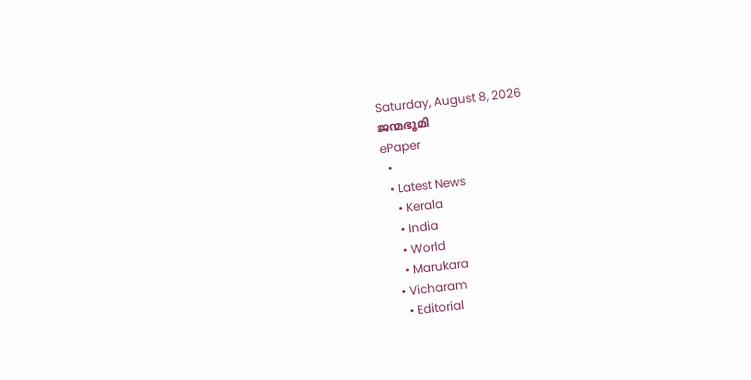Saturday, August 8, 2026
ജന്മഭൂമി
ePaper
  •
  • Latest News
    • Kerala
    • India
    • World
    • Marukara
  • Vicharam
    • Editorial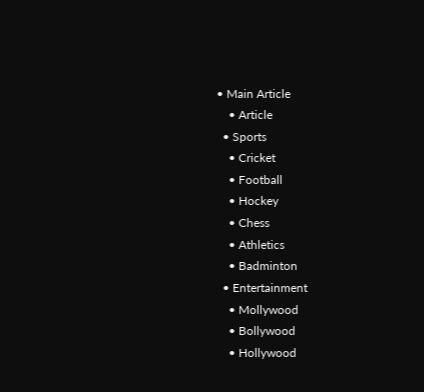• Main Article
    • Article
  • Sports
    • Cricket
    • Football
    • Hockey
    • Chess
    • Athletics
    • Badminton
  • Entertainment
    • Mollywood
    • Bollywood
    • Hollywood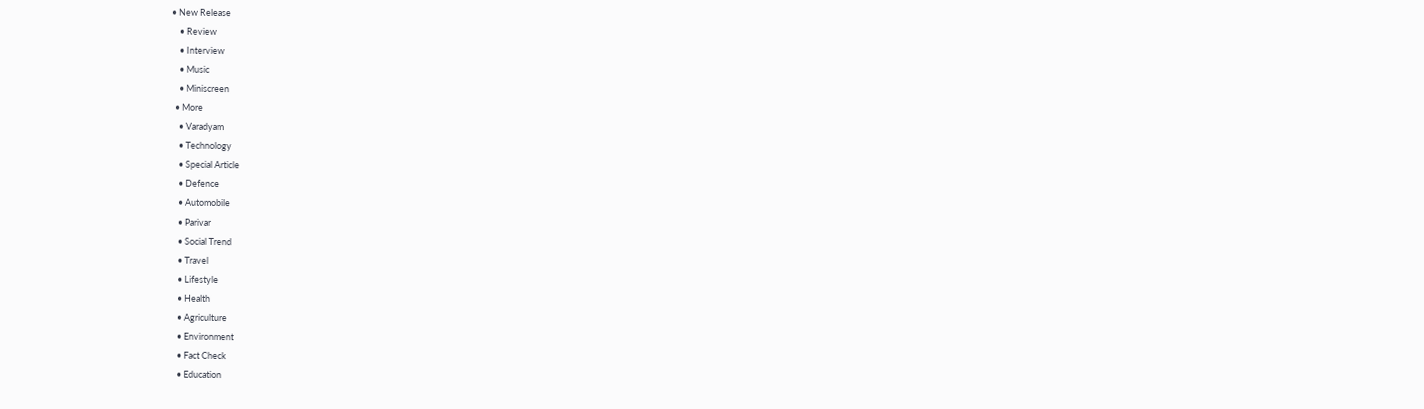• New Release
    • Review
    • Interview
    • Music
    • Miniscreen
  • More
    • Varadyam
    • Technology
    • Special Article
    • Defence
    • Automobile
    • Parivar
    • Social Trend
    • Travel
    • Lifestyle
    • Health
    • Agriculture
    • Environment
    • Fact Check
    • Education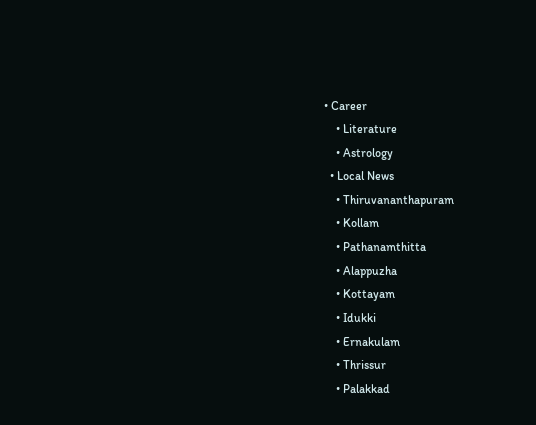• Career
    • Literature
    • Astrology
  • Local News
    • Thiruvananthapuram
    • Kollam
    • Pathanamthitta
    • Alappuzha
    • Kottayam
    • Idukki
    • Ernakulam
    • Thrissur
    • Palakkad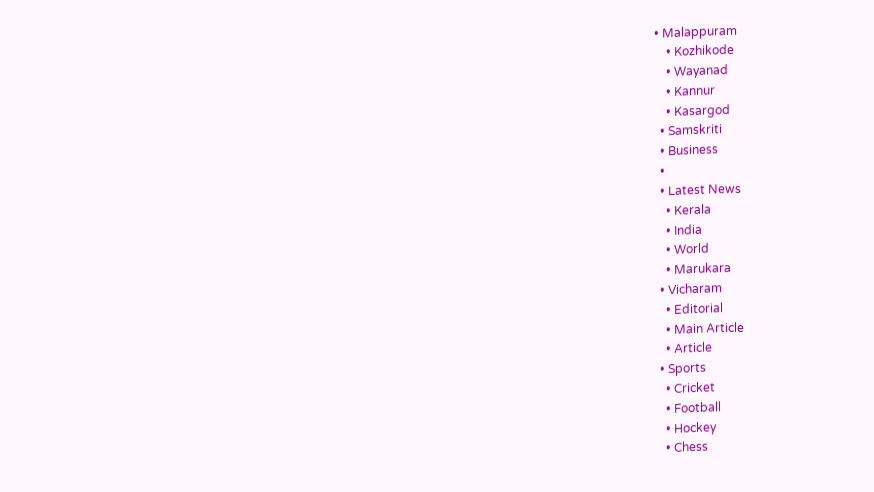• Malappuram
    • Kozhikode
    • Wayanad
    • Kannur
    • Kasargod
  • Samskriti
  • Business
  •
  • Latest News
    • Kerala
    • India
    • World
    • Marukara
  • Vicharam
    • Editorial
    • Main Article
    • Article
  • Sports
    • Cricket
    • Football
    • Hockey
    • Chess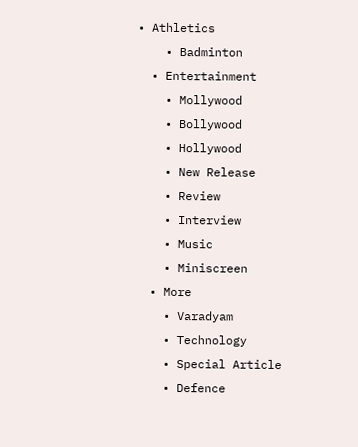• Athletics
    • Badminton
  • Entertainment
    • Mollywood
    • Bollywood
    • Hollywood
    • New Release
    • Review
    • Interview
    • Music
    • Miniscreen
  • More
    • Varadyam
    • Technology
    • Special Article
    • Defence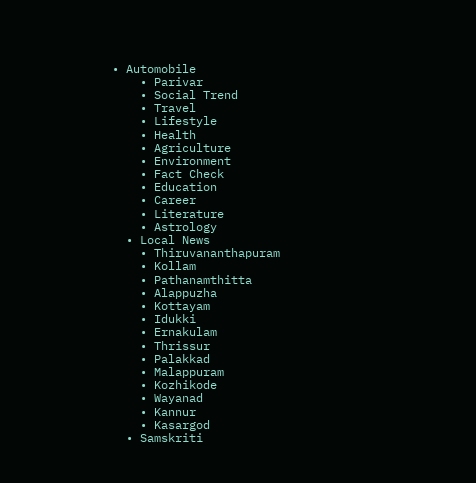• Automobile
    • Parivar
    • Social Trend
    • Travel
    • Lifestyle
    • Health
    • Agriculture
    • Environment
    • Fact Check
    • Education
    • Career
    • Literature
    • Astrology
  • Local News
    • Thiruvananthapuram
    • Kollam
    • Pathanamthitta
    • Alappuzha
    • Kottayam
    • Idukki
    • Ernakulam
    • Thrissur
    • Palakkad
    • Malappuram
    • Kozhikode
    • Wayanad
    • Kannur
    • Kasargod
  • Samskriti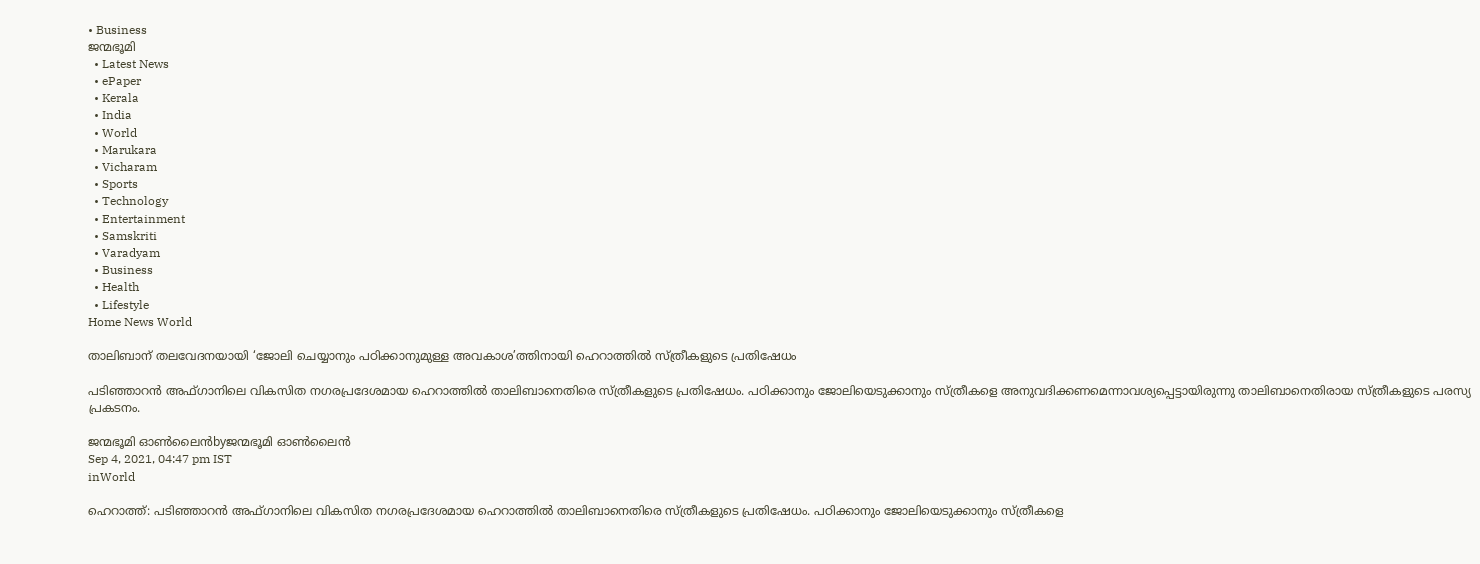• Business
ജന്മഭൂമി
  • Latest News
  • ePaper
  • Kerala
  • India
  • World
  • Marukara
  • Vicharam
  • Sports
  • Technology
  • Entertainment
  • Samskriti
  • Varadyam
  • Business
  • Health
  • Lifestyle
Home News World

താലിബാന് തലവേദനയായി ‘ജോലി ചെയ്യാനും പഠിക്കാനുമുള്ള അവകാശ’ത്തിനായി ഹെറാത്തില്‍ സ്ത്രീകളുടെ പ്രതിഷേധം

പടിഞ്ഞാറന്‍ അഫ്ഗാനിലെ വികസിത നഗരപ്രദേശമായ ഹെറാത്തില്‍ താലിബാനെതിരെ സ്ത്രീകളുടെ പ്രതിഷേധം. പഠിക്കാനും ജോലിയെടുക്കാനും സ്ത്രീകളെ അനുവദിക്കണമെന്നാവശ്യപ്പെട്ടായിരുന്നു താലിബാനെതിരായ സ്ത്രീകളുടെ പരസ്യ പ്രകടനം.

ജന്മഭൂമി ഓണ്‍ലൈന്‍byജന്മഭൂമി ഓണ്‍ലൈന്‍
Sep 4, 2021, 04:47 pm IST
inWorld

ഹെറാത്ത്: പടിഞ്ഞാറന്‍ അഫ്ഗാനിലെ വികസിത നഗരപ്രദേശമായ ഹെറാത്തില്‍ താലിബാനെതിരെ സ്ത്രീകളുടെ പ്രതിഷേധം. പഠിക്കാനും ജോലിയെടുക്കാനും സ്ത്രീകളെ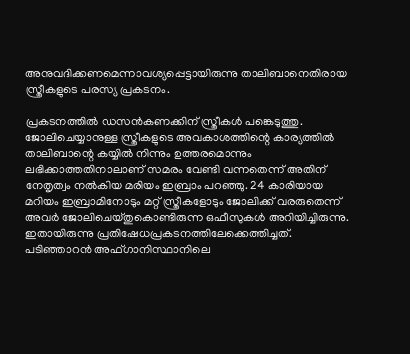അനുവദിക്കണമെന്നാവശ്യപ്പെട്ടായിരുന്നു താലിബാനെതിരായ സ്ത്രീകളുടെ പരസ്യ പ്രകടനം.

പ്രകടനത്തില്‍ ഡസന്‍കണക്കിന് സ്ത്രീകള്‍ പങ്കെടുത്തു. ജോലിചെയ്യാനുള്ള സ്ത്രീകളുടെ അവകാശത്തിന്റെ കാര്യത്തില്‍ താലിബാന്റെ കയ്യില്‍ നിന്നും ഉത്തരമൊന്നും ലഭിക്കാത്തതിനാലാണ് സമരം വേണ്ടി വന്നതെന്ന് അതിന് നേതൃത്വം നല്‍കിയ മരിയം ഇബ്രാം പറഞ്ഞു. 24 കാരിയായ മറിയം ഇബ്രാമിനോടും മറ്റ് സ്ത്രീകളോടും ജോലിക്ക് വരരുതെന്ന് അവര്‍ ജോലിചെയ്തുകൊണ്ടിരുന്ന ഒഫീസുകള്‍ അറിയിച്ചിരുന്നു. ഇതായിരുന്നു പ്രതിഷേധപ്രകടനത്തിലേക്കെത്തിച്ചത്. പടിഞ്ഞാറന്‍ അഫ്ഗാനിസ്ഥാനിലെ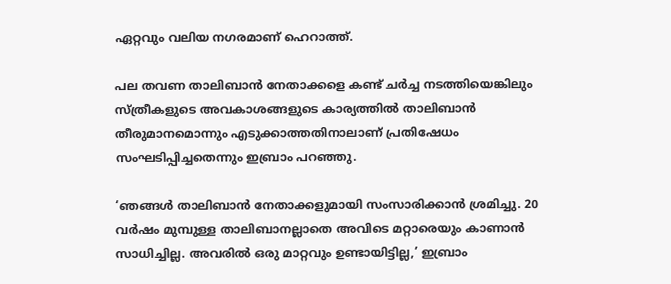ഏറ്റവും വലിയ നഗരമാണ് ഹെറാത്ത്.

പല തവണ താലിബാന്‍ നേതാക്കളെ കണ്ട് ചര്‍ച്ച നടത്തിയെങ്കിലും സ്ത്രീകളുടെ അവകാശങ്ങളുടെ കാര്യത്തില്‍ താലിബാന്‍ തീരുമാനമൊന്നും എടുക്കാത്തതിനാലാണ് പ്രതിഷേധം സംഘടിപ്പിച്ചതെന്നും ഇബ്രാം പറഞ്ഞു.

‘ഞങ്ങള്‍ താലിബാന്‍ നേതാക്കളുമായി സംസാരിക്കാന്‍ ശ്രമിച്ചു. 20 വര്‍ഷം മുമ്പുള്ള താലിബാനല്ലാതെ അവിടെ മറ്റാരെയും കാണാന്‍ സാധിച്ചില്ല. അവരില്‍ ഒരു മാറ്റവും ഉണ്ടായിട്ടില്ല,’ ഇബ്രാം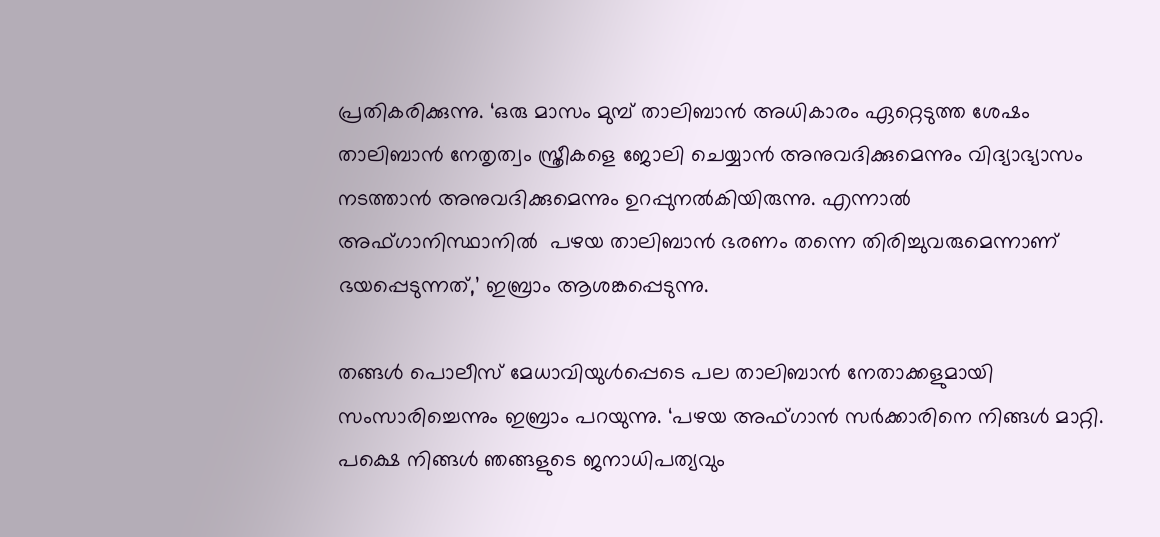പ്രതികരിക്കുന്നു. ‘ഒരു മാസം മുമ്പ് താലിബാന്‍ അധികാരം ഏറ്റെടുത്ത ശേഷം താലിബാന്‍ നേതൃത്വം സ്ത്രീകളെ ജോലി ചെയ്യാന്‍ അനുവദിക്കുമെന്നും വിദ്യാഭ്യാസം നടത്താന്‍ അനുവദിക്കുമെന്നും ഉറപ്പുനല്‍കിയിരുന്നു. എന്നാല്‍ അഫ്ഗാനിസ്ഥാനില്‍  പഴയ താലിബാന്‍ ഭരണം തന്നെ തിരിച്ചുവരുമെന്നാണ് ഭയപ്പെടുന്നത്,’ ഇബ്രാം ആശങ്കപ്പെടുന്നു.

തങ്ങള്‍ പൊലീസ് മേധാവിയുള്‍പ്പെടെ പല താലിബാന്‍ നേതാക്കളുമായി സംസാരിച്ചെന്നും ഇബ്രാം പറയുന്നു. ‘പഴയ അഫ്ഗാന്‍ സര്‍ക്കാരിനെ നിങ്ങള്‍ മാറ്റി. പക്ഷെ നിങ്ങള്‍ ഞങ്ങളുടെ ജനാധിപത്യവും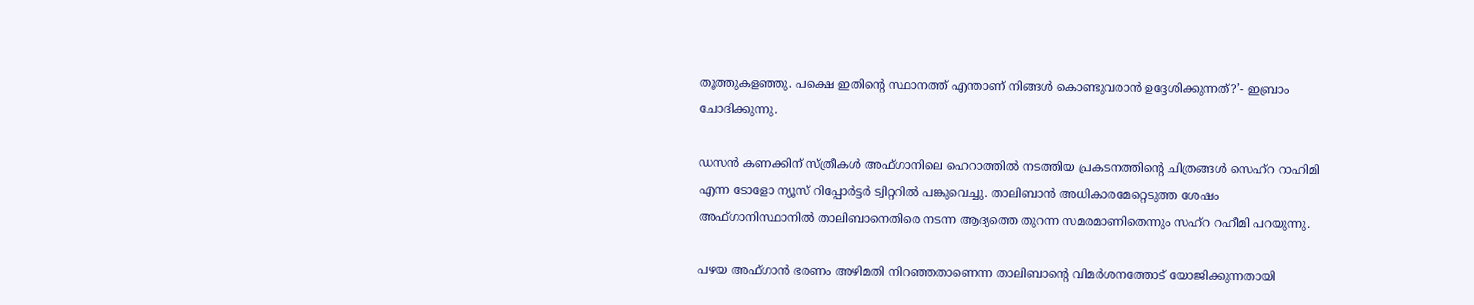തൂത്തുകളഞ്ഞു. പക്ഷെ ഇതിന്റെ സ്ഥാനത്ത് എന്താണ് നിങ്ങള്‍ കൊണ്ടുവരാന്‍ ഉദ്ദേശിക്കുന്നത്?’- ഇബ്രാം ചോദിക്കുന്നു.

ഡസന്‍ കണക്കിന് സ്ത്രീകള്‍ അഫ്ഗാനിലെ ഹെറാത്തില്‍ നടത്തിയ പ്രകടനത്തിന്റെ ചിത്രങ്ങള്‍ സെഹ്‌റ റാഹിമി എന്ന ടോളോ ന്യൂസ് റിപ്പോര്‍ട്ടര്‍ ട്വിറ്ററില്‍ പങ്കുവെച്ചു. താലിബാന്‍ അധികാരമേറ്റെടുത്ത ശേഷം അഫ്ഗാനിസ്ഥാനില്‍ താലിബാനെതിരെ നടന്ന ആദ്യത്തെ തുറന്ന സമരമാണിതെന്നും സഹ്‌റ റഹീമി പറയുന്നു.

പഴയ അഫ്ഗാന്‍ ഭരണം അഴിമതി നിറഞ്ഞതാണെന്ന താലിബാന്റെ വിമര്‍ശനത്തോട് യോജിക്കുന്നതായി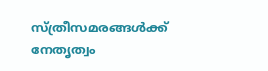സ്ത്രീസമരങ്ങള്‍ക്ക് നേതൃത്വം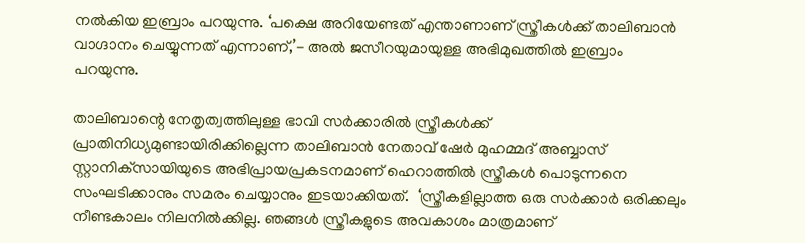നല്‍കിയ ഇബ്രാം പറയുന്നു. ‘പക്ഷെ അറിയേണ്ടത് എന്താണാണ് സ്ത്രീകള്‍ക്ക് താലിബാന്‍ വാഗ്ദാനം ചെയ്യുന്നത് എന്നാണ്,’- അല്‍ ജസീറയുമായുള്ള അഭിമുഖത്തില്‍ ഇബ്രാം പറയുന്നു.

താലിബാന്റെ നേതൃത്വത്തിലുള്ള ഭാവി സര്‍ക്കാരില്‍ സ്ത്രീകള്‍ക്ക് പ്രാതിനിധ്യമുണ്ടായിരിക്കില്ലെന്ന താലിബാന്‍ നേതാവ് ഷേര്‍ മുഹമ്മദ് അബ്ബാസ് സ്റ്റാനിക്‌സായിയുടെ അഭിപ്രായപ്രകടനമാണ് ഹെറാത്തില്‍ സ്ത്രീകള്‍ പൊടുന്നനെ സംഘടിക്കാനും സമരം ചെയ്യാനും ഇടയാക്കിയത്.  ‘സ്ത്രീകളില്ലാത്ത ഒരു സര്‍ക്കാര്‍ ഒരിക്കലും നീണ്ടകാലം നിലനില്‍ക്കില്ല. ഞങ്ങള്‍ സ്ത്രീകളുടെ അവകാശം മാത്രമാണ്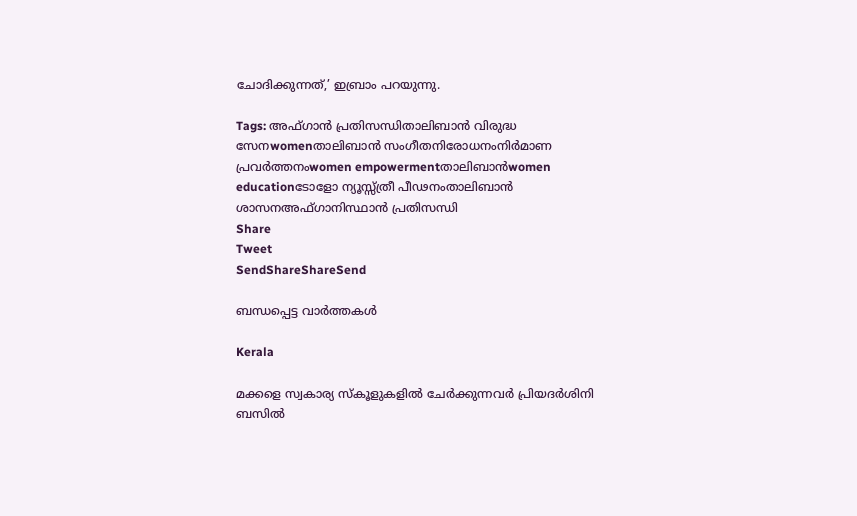ചോദിക്കുന്നത്,’ ഇബ്രാം പറയുന്നു.

Tags: അഫ്ഗാന്‍ പ്രതിസന്ധിതാലിബാന്‍ വിരുദ്ധ സേനwomenതാലിബാന്‍ സംഗീതനിരോധനംനിര്‍മാണ പ്രവര്‍ത്തനംwomen empowermentതാലിബാന്‍women educationടോളോ ന്യൂസ്സ്ത്രീ പീഢനംതാലിബാന്‍ ശാസനഅഫ്ഗാനിസ്ഥാന്‍ പ്രതിസന്ധി
Share
Tweet
SendShareShareSend

ബന്ധപ്പെട്ട വാര്‍ത്തകള്‍

Kerala

മക്കളെ സ്വകാര്യ സ്കൂളുകളിൽ ചേർക്കുന്നവർ പ്രിയദർശിനി ബസിൽ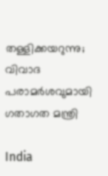തള്ളിക്കയറുന്നു; വിവാദ പരാമർശവുമായി ഗതാഗത മന്ത്രി

India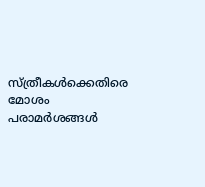സ്ത്രീകള്‍ക്കെതിരെ മോശം പരാമര്‍ശങ്ങള്‍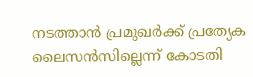നടത്താന്‍ പ്രമുഖര്‍ക്ക് പ്രത്യേക ലൈസന്‍സില്ലെന്ന് കോടതി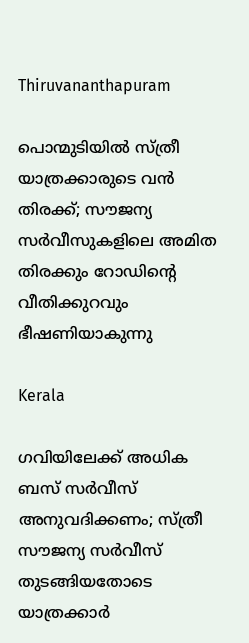Thiruvananthapuram

പൊന്മുടിയില്‍ സ്ത്രീ യാത്രക്കാരുടെ വന്‍ തിരക്ക്; സൗജന്യ സര്‍വീസുകളിലെ അമിത തിരക്കും റോഡിന്റെ വീതിക്കുറവും ഭീഷണിയാകുന്നു

Kerala

ഗവിയിലേക്ക് അധിക ബസ് സര്‍വീസ് അനുവദിക്കണം; സ്ത്രീ സൗജന്യ സര്‍വീസ് തുടങ്ങിയതോടെ യാത്രക്കാര്‍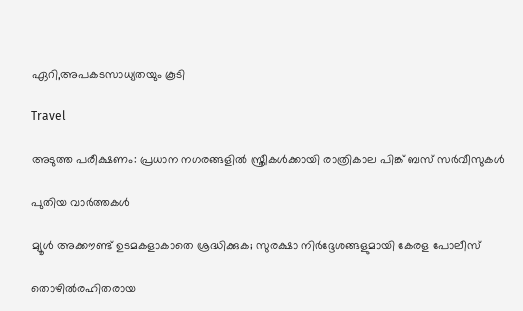ഏറി,അപകടസാധ്യതയും കൂടി

Travel

അടുത്ത പരീക്ഷണം: പ്രധാന നഗരങ്ങളില്‍ സ്ത്രീകള്‍ക്കായി രാത്രികാല പിങ്ക് ബസ് സര്‍വീസുകള്‍

പുതിയ വാര്‍ത്തകള്‍

മ്യൂള്‍ അക്കൗണ്ട് ഉടമകളാകാതെ ശ്രദ്ധിക്കുക; സുരക്ഷാ നിര്‍ദ്ദേശങ്ങളുമായി കേരള പോലീസ്

തൊഴിൽരഹിതരായ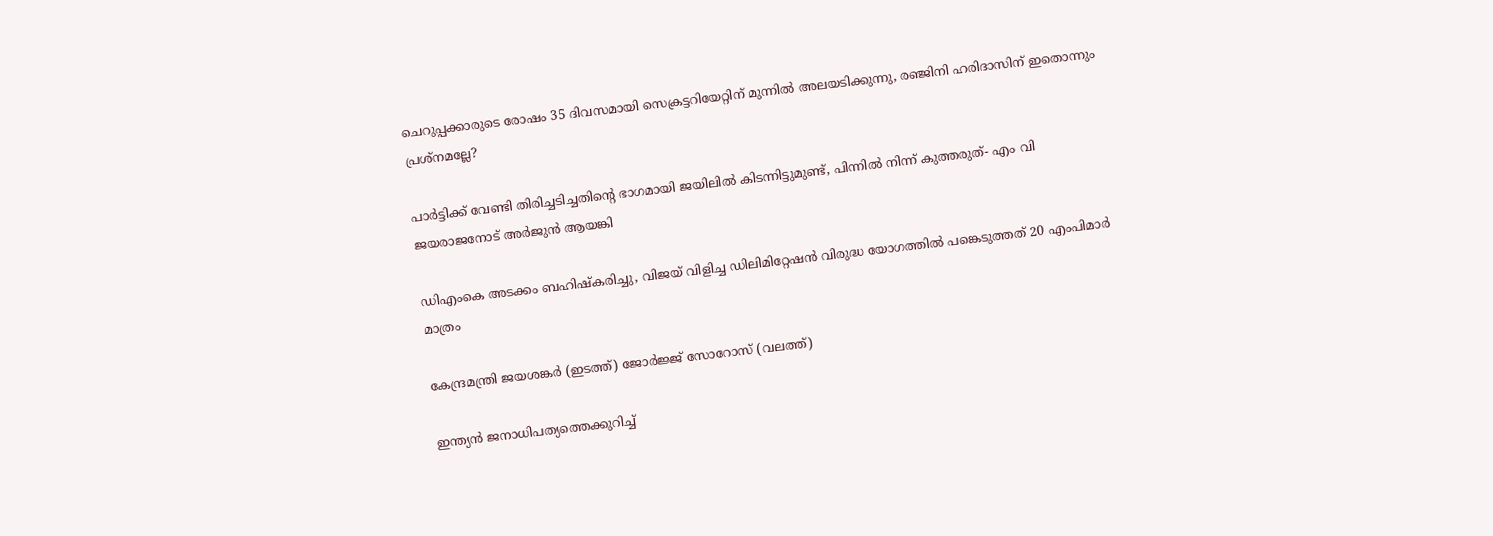ചെറുപ്പക്കാരുടെ രോഷം 35 ദിവസമായി സെക്രട്ടറിയേറ്റിന് മുന്നില്‍ അലയടിക്കുന്നു, രഞ്ജിനി ഹരിദാസിന് ഇതൊന്നും പ്രശ്നമല്ലേ?

പാര്‍ട്ടിക്ക് വേണ്ടി തിരിച്ചടിച്ചതിന്റെ ഭാഗമായി ജയിലില്‍ കിടന്നിട്ടുമുണ്ട്, പിന്നില്‍ നിന്ന് കുത്തരുത്- എം വി ജയരാജനോട് അര്‍ജുന്‍ ആയങ്കി

ഡിഎംകെ അടക്കം ബഹിഷ്‌കരിച്ചു, വിജയ് വിളിച്ച ഡിലിമിറ്റേഷന്‍ വിരുദ്ധ യോഗത്തില്‍ പങ്കെടുത്തത് 20 എംപിമാര്‍ മാത്രം

കേന്ദ്രമന്ത്രി ജയശങ്കര്‍ (ഇടത്ത്) ജോര്‍ജ്ജ് സോറോസ് (വലത്ത്)

ഇന്ത്യന്‍ ജനാധിപത്യത്തെക്കുറിച്ച്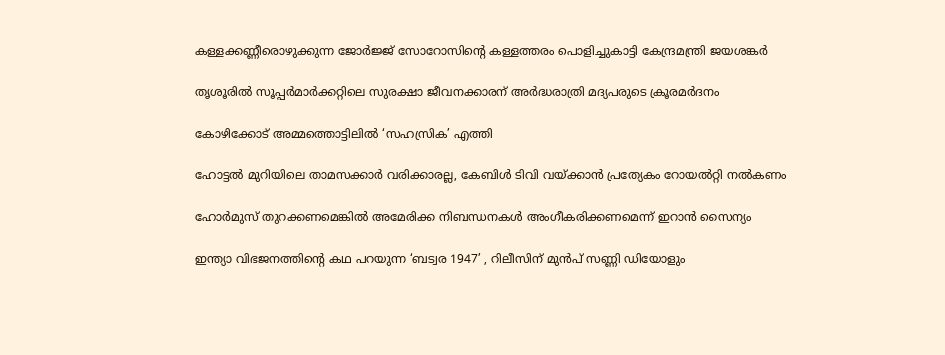കള്ളക്കണ്ണീരൊഴുക്കുന്ന ജോര്‍ജ്ജ് സോറോസിന്റെ കള്ളത്തരം പൊളിച്ചുകാട്ടി കേന്ദ്രമന്ത്രി ജയശങ്കര്‍

തൃശൂരില്‍ സൂപ്പര്‍മാര്‍ക്കറ്റിലെ സുരക്ഷാ ജീവനക്കാരന് അര്‍ദ്ധരാത്രി മദ്യപരുടെ ക്രൂരമര്‍ദനം

കോഴിക്കോട് അമ്മത്തൊട്ടിലില്‍ ‘സഹസ്രിക’ എത്തി

ഹോട്ടല്‍ മുറിയിലെ താമസക്കാര്‍ വരിക്കാരല്ല, കേബിള്‍ ടിവി വയ്‌ക്കാന്‍ പ്രത്യേകം റോയല്‍റ്റി നല്‍കണം

ഹോര്‍മുസ് തുറക്കണമെങ്കില്‍ അമേരിക്ക നിബന്ധനകള്‍ അംഗീകരിക്കണമെന്ന് ഇറാന്‍ സൈന്യം

ഇന്ത്യാ വിഭജനത്തിന്റെ കഥ പറയുന്ന ‘ബട്വര 1947’ , റിലീസിന് മുൻപ് സണ്ണി ഡിയോളും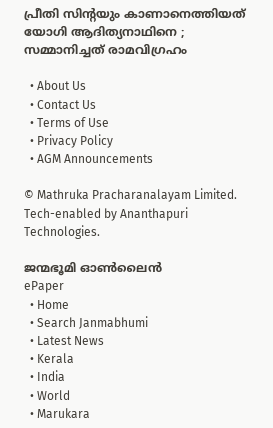പ്രീതി സിന്റയും കാണാനെത്തിയത് യോഗി ആദിത്യനാഥിനെ ; സമ്മാനിച്ചത് രാമവിഗ്രഹം

  • About Us
  • Contact Us
  • Terms of Use
  • Privacy Policy
  • AGM Announcements

© Mathruka Pracharanalayam Limited.
Tech-enabled by Ananthapuri Technologies.

ജന്മഭൂമി ഓണ്‍ലൈന്‍
ePaper
  • Home
  • Search Janmabhumi
  • Latest News
  • Kerala
  • India
  • World
  • Marukara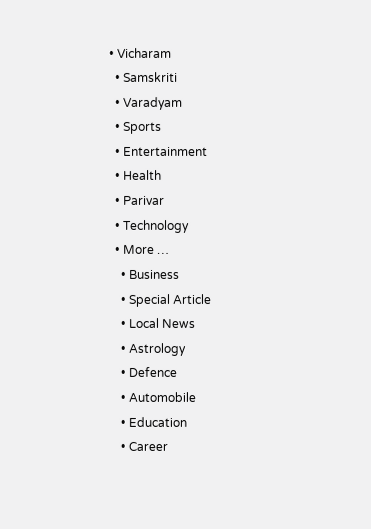• Vicharam
  • Samskriti
  • Varadyam
  • Sports
  • Entertainment
  • Health
  • Parivar
  • Technology
  • More …
    • Business
    • Special Article
    • Local News
    • Astrology
    • Defence
    • Automobile
    • Education
    • Career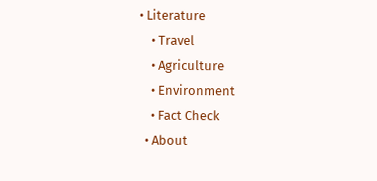• Literature
    • Travel
    • Agriculture
    • Environment
    • Fact Check
  • About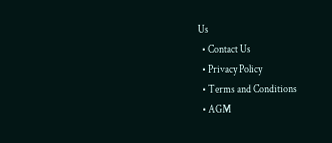Us
  • Contact Us
  • Privacy Policy
  • Terms and Conditions
  • AGM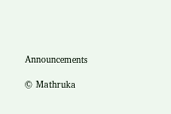Announcements

© Mathruka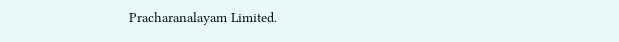Pracharanalayam Limited.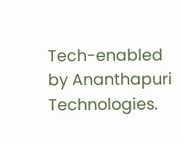Tech-enabled by Ananthapuri Technologies.